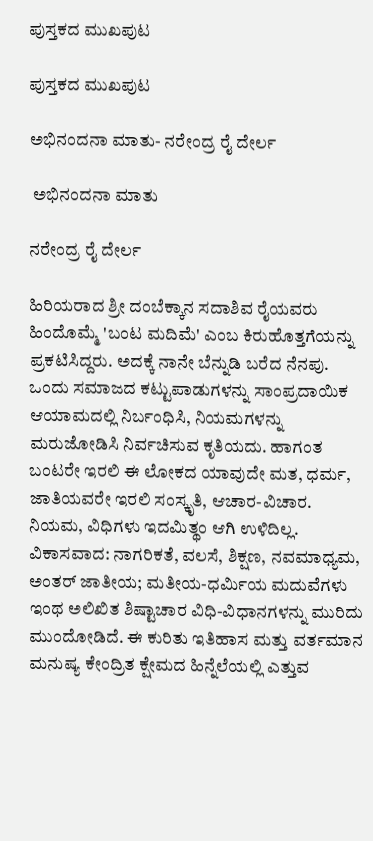ಪುಸ್ತಕದ ಮುಖಪುಟ

ಪುಸ್ತಕದ ಮುಖಪುಟ

ಅಭಿನಂದನಾ ಮಾತು- ನರೇಂದ್ರ ರೈ ದೇರ್ಲ

 ಅಭಿನಂದನಾ ಮಾತು

ನರೇಂದ್ರ ರೈ ದೇರ್ಲ

ಹಿರಿಯರಾದ ಶ್ರೀ ದಂಬೆಕ್ಕಾನ ಸದಾಶಿವ ರೈಯವರು ಹಿಂದೊಮ್ಮೆ 'ಬಂಟ ಮದಿಮೆ' ಎಂಬ ಕಿರುಹೊತ್ತಗೆಯನ್ನು ಪ್ರಕಟಿಸಿದ್ದರು. ಅದಕ್ಕೆ ನಾನೇ ಬೆನ್ನುಡಿ ಬರೆದ ನೆನಪು. ಒಂದು ಸಮಾಜದ ಕಟ್ಟುಪಾಡುಗಳನ್ನು ಸಾಂಪ್ರದಾಯಿಕ ಆಯಾಮದಲ್ಲಿ ನಿರ್ಬಂಧಿಸಿ, ನಿಯಮಗಳನ್ನು ಮರುಜೋಡಿಸಿ ನಿರ್ವಚಿಸುವ ಕೃತಿಯದು. ಹಾಗಂತ ಬಂಟರೇ ಇರಲಿ ಈ ಲೋಕದ ಯಾವುದೇ ಮತ, ಧರ್ಮ, ಜಾತಿಯವರೇ ಇರಲಿ ಸಂಸ್ಕೃತಿ, ಆಚಾರ-ವಿಚಾರ. ನಿಯಮ, ವಿಧಿಗಳು ಇದಮಿತ್ಥಂ ಆಗಿ ಉಳಿದಿಲ್ಲ. ವಿಕಾಸವಾದ: ನಾಗರಿಕತೆ, ವಲಸೆ, ಶಿಕ್ಷಣ, ನವಮಾಧ್ಯಮ, ಅಂತರ್ ಜಾತೀಯ; ಮತೀಯ-ಧರ್ಮಿಯ ಮದುವೆಗಳು ಇಂಥ ಅಲಿಖಿತ ಶಿಷ್ಟಾಚಾರ ವಿಧಿ-ವಿಧಾನಗಳನ್ನು ಮುರಿದು ಮುಂದೋಡಿದೆ. ಈ ಕುರಿತು ಇತಿಹಾಸ ಮತ್ತು ವರ್ತಮಾನ ಮನುಷ್ಯ ಕೇಂದ್ರಿತ ಕ್ಷೇಮದ ಹಿನ್ನೆಲೆಯಲ್ಲಿ ಎತ್ತುವ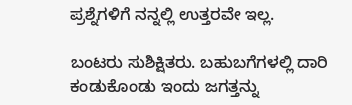ಪ್ರಶ್ನೆಗಳಿಗೆ ನನ್ನಲ್ಲಿ ಉತ್ತರವೇ ಇಲ್ಲ.

ಬಂಟರು ಸುಶಿಕ್ಷಿತರು. ಬಹುಬಗೆಗಳಲ್ಲಿ ದಾರಿ ಕಂಡುಕೊಂಡು ಇಂದು ಜಗತ್ತನ್ನು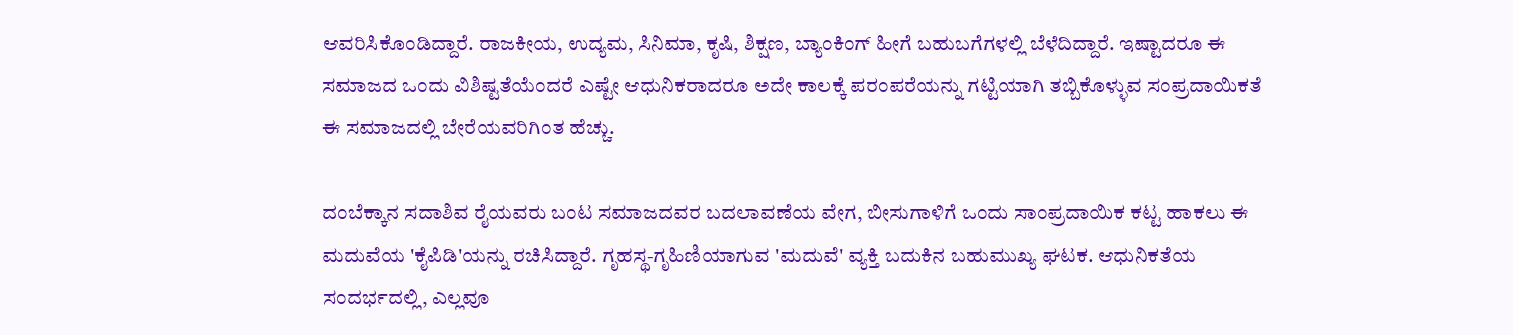ಆವರಿಸಿಕೊಂಡಿದ್ದಾರೆ. ರಾಜಕೀಯ, ಉದ್ಯಮ, ಸಿನಿಮಾ, ಕೃಷಿ, ಶಿಕ್ಷಣ, ಬ್ಯಾಂಕಿಂಗ್ ಹೀಗೆ ಬಹುಬಗೆಗಳಲ್ಲಿ ಬೆಳೆದಿದ್ದಾರೆ. ಇಷ್ಟಾದರೂ ಈ ಸಮಾಜದ ಒಂದು ವಿಶಿಷ್ಟತೆಯೆಂದರೆ ಎಷ್ಟೇ ಆಧುನಿಕರಾದರೂ ಅದೇ ಕಾಲಕ್ಕೆ ಪರಂಪರೆಯನ್ನು ಗಟ್ಟಿಯಾಗಿ ತಬ್ಬಿಕೊಳ್ಳುವ ಸಂಪ್ರದಾಯಿಕತೆ ಈ ಸಮಾಜದಲ್ಲಿ ಬೇರೆಯವರಿಗಿಂತ ಹೆಚ್ಚು.

ದಂಬೆಕ್ಕಾನ ಸದಾಶಿವ ರೈಯವರು ಬಂಟ ಸಮಾಜದವರ ಬದಲಾವಣೆಯ ವೇಗ, ಬೀಸುಗಾಳಿಗೆ ಒಂದು ಸಾಂಪ್ರದಾಯಿಕ ಕಟ್ಟ ಹಾಕಲು ಈ ಮದುವೆಯ 'ಕೈಪಿಡಿ'ಯನ್ನು ರಚಿಸಿದ್ದಾರೆ. ಗೃಹಸ್ಥ-ಗೃಹಿಣಿಯಾಗುವ 'ಮದುವೆ' ವ್ಯಕ್ತಿ ಬದುಕಿನ ಬಹುಮುಖ್ಯ ಘಟಕ. ಆಧುನಿಕತೆಯ ಸಂದರ್ಭದಲ್ಲಿ, ಎಲ್ಲವೂ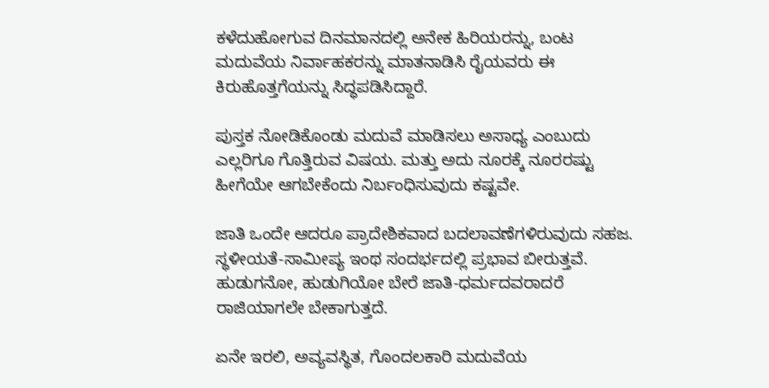ಕಳೆದುಹೋಗುವ ದಿನಮಾನದಲ್ಲಿ ಅನೇಕ ಹಿರಿಯರನ್ನು, ಬಂಟ ಮದುವೆಯ ನಿರ್ವಾಹಕರನ್ನು ಮಾತನಾಡಿಸಿ ರೈಯವರು ಈ ಕಿರುಹೊತ್ತಗೆಯನ್ನು ಸಿದ್ಧಪಡಿಸಿದ್ದಾರೆ.

ಪುಸ್ತಕ ನೋಡಿಕೊಂಡು ಮದುವೆ ಮಾಡಿಸಲು ಅಸಾಧ್ಯ ಎಂಬುದು ಎಲ್ಲರಿಗೂ ಗೊತ್ತಿರುವ ವಿಷಯ. ಮತ್ತು ಅದು ನೂರಕ್ಕೆ ನೂರರಷ್ಟು ಹೀಗೆಯೇ ಆಗಬೇಕೆಂದು ನಿರ್ಬಂಧಿಸುವುದು ಕಷ್ಟವೇ.

ಜಾತಿ ಒಂದೇ ಆದರೂ ಪ್ರಾದೇಶಿಕವಾದ ಬದಲಾವಣೆಗಳಿರುವುದು ಸಹಜ. ಸ್ಥಳೀಯತೆ-ಸಾಮೀಪ್ಯ ಇಂಥ ಸಂದರ್ಭದಲ್ಲಿ ಪ್ರಭಾವ ಬೀರುತ್ತವೆ. ಹುಡುಗನೋ, ಹುಡುಗಿಯೋ ಬೇರೆ ಜಾತಿ-ಧರ್ಮದವರಾದರೆ ರಾಜಿಯಾಗಲೇ ಬೇಕಾಗುತ್ತದೆ.

ಏನೇ ಇರಲಿ, ಅವ್ಯವಸ್ಥಿತ, ಗೊಂದಲಕಾರಿ ಮದುವೆಯ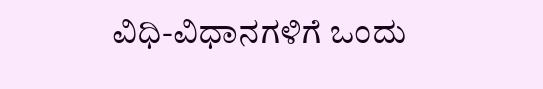ವಿಧಿ-ವಿಧಾನಗಳಿಗೆ ಒಂದು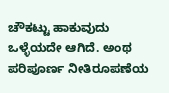ಚೌಕಟ್ಟು ಹಾಕುವುದು ಒಳ್ಳೆಯದೇ ಆಗಿದೆ. ಅಂಥ ಪರಿಪೂರ್ಣ ನೀತಿರೂಪಣೆಯ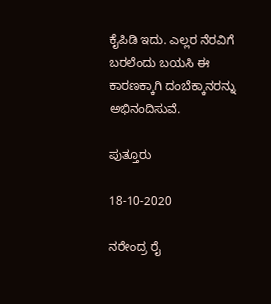ಕೈಪಿಡಿ ಇದು. ಎಲ್ಲರ ನೆರವಿಗೆ ಬರಲೆಂದು ಬಯಸಿ ಈ ಕಾರಣಕ್ಕಾಗಿ ದಂಬೆಕ್ಕಾನರನ್ನು ಅಭಿನಂದಿಸುವೆ.

ಪುತ್ತೂರು

18-10-2020

ನರೇಂದ್ರ ರೈ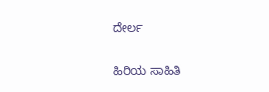ದೇರ್ಲ

ಹಿರಿಯ ಸಾಹಿತಿ